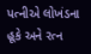પત્નીએ લોખંડના હૂકે અને રત્ન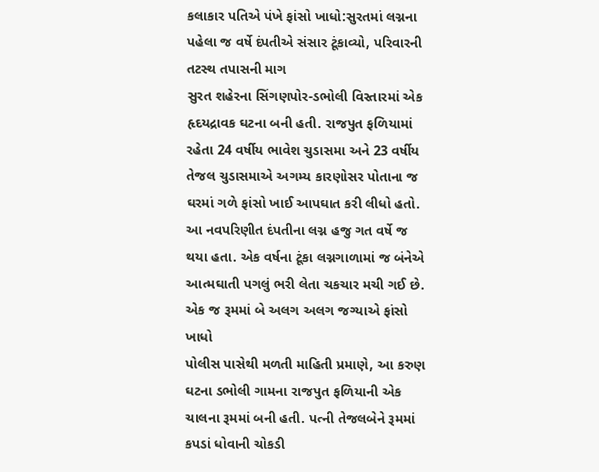કલાકાર પતિએ પંખે ફાંસો ખાધો:સુરતમાં લગ્નના પહેલા જ વર્ષે દંપતીએ સંસાર ટૂંકાવ્યો, પરિવારની તટસ્થ તપાસની માગ
સુરત શહેરના સિંગણપોર-ડભોલી વિસ્તારમાં એક હૃદયદ્રાવક ઘટના બની હતી. રાજપુત ફળિયામાં રહેતા 24 વર્ષીય ભાવેશ ચુડાસમા અને 23 વર્ષીય તેજલ ચુડાસમાએ અગમ્ય કારણોસર પોતાના જ ઘરમાં ગળે ફાંસો ખાઈ આપઘાત કરી લીધો હતો. આ નવપરિણીત દંપતીના લગ્ન હજુ ગત વર્ષે જ થયા હતા. એક વર્ષના ટૂંકા લગ્નગાળામાં જ બંનેએ આત્મઘાતી પગલું ભરી લેતા ચકચાર મચી ગઈ છે. એક જ રૂમમાં બે અલગ અલગ જગ્યાએ ફાંસો ખાધો
પોલીસ પાસેથી મળતી માહિતી પ્રમાણે, આ કરુણ ઘટના ડભોલી ગામના રાજપુત ફળિયાની એક ચાલના રૂમમાં બની હતી. પત્ની તેજલબેને રૂમમાં કપડાં ધોવાની ચોકડી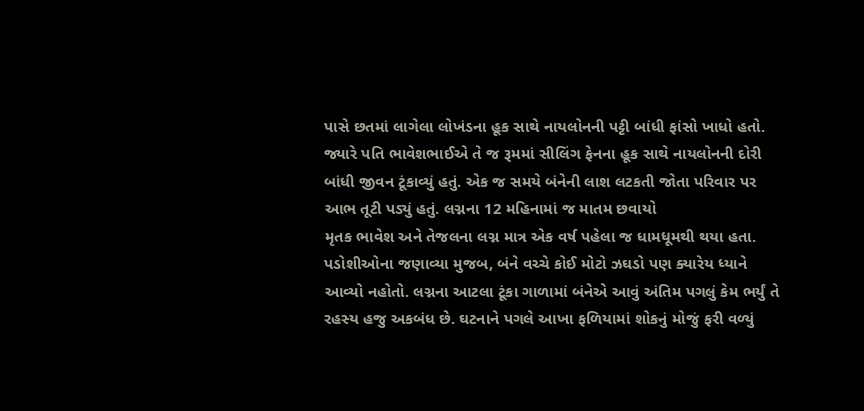પાસે છતમાં લાગેલા લોખંડના હૂક સાથે નાયલોનની પટ્ટી બાંધી ફાંસો ખાધો હતો. જ્યારે પતિ ભાવેશભાઈએ તે જ રૂમમાં સીલિંગ ફેનના હૂક સાથે નાયલોનની દોરી બાંધી જીવન ટૂંકાવ્યું હતું. એક જ સમયે બંનેની લાશ લટકતી જોતા પરિવાર પર આભ તૂટી પડ્યું હતું. લગ્નના 12 મહિનામાં જ માતમ છવાયો
મૃતક ભાવેશ અને તેજલના લગ્ન માત્ર એક વર્ષ પહેલા જ ધામધૂમથી થયા હતા. પડોશીઓના જણાવ્યા મુજબ, બંને વચ્ચે કોઈ મોટો ઝઘડો પણ ક્યારેય ધ્યાને આવ્યો નહોતો. લગ્નના આટલા ટૂંકા ગાળામાં બંનેએ આવું અંતિમ પગલું કેમ ભર્યું તે રહસ્ય હજુ અકબંધ છે. ઘટનાને પગલે આખા ફળિયામાં શોકનું મોજું ફરી વળ્યું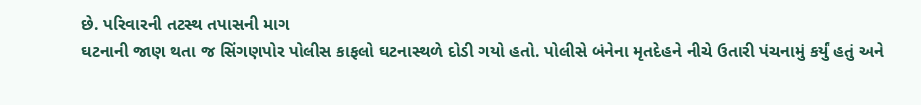છે. પરિવારની તટસ્થ તપાસની માગ
ઘટનાની જાણ થતા જ સિંગણપોર પોલીસ કાફલો ઘટનાસ્થળે દોડી ગયો હતો. પોલીસે બંનેના મૃતદેહને નીચે ઉતારી પંચનામું કર્યું હતું અને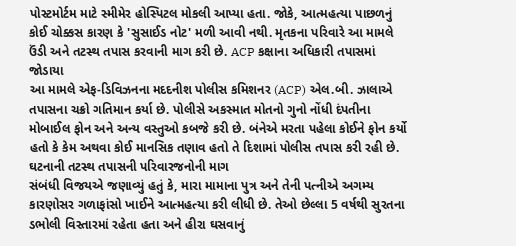પોસ્ટમોર્ટમ માટે સ્મીમેર હોસ્પિટલ મોકલી આપ્યા હતા. જોકે, આત્મહત્યા પાછળનું કોઈ ચોક્કસ કારણ કે 'સુસાઈડ નોટ' મળી આવી નથી. મૃતકના પરિવારે આ મામલે ઉંડી અને તટસ્થ તપાસ કરવાની માગ કરી છે. ACP કક્ષાના અધિકારી તપાસમાં જોડાયા
આ મામલે એફ-ડિવિઝનના મદદનીશ પોલીસ કમિશનર (ACP) એલ.બી. ઝાલાએ તપાસના ચક્રો ગતિમાન કર્યા છે. પોલીસે અકસ્માત મોતનો ગુનો નોંધી દંપતીના મોબાઈલ ફોન અને અન્ય વસ્તુઓ કબજે કરી છે. બંનેએ મરતા પહેલા કોઈને ફોન કર્યો હતો કે કેમ અથવા કોઈ માનસિક તણાવ હતો તે દિશામાં પોલીસ તપાસ કરી રહી છે. ઘટનાની તટસ્થ તપાસની પરિવારજનોની માગ
સંબંધી વિજયએ જણાવ્યું હતું કે, મારા મામાના પુત્ર અને તેની પત્નીએ અગમ્ય કારણોસર ગળાફાંસો ખાઈને આત્મહત્યા કરી લીધી છે. તેઓ છેલ્લા 5 વર્ષથી સુરતના ડભોલી વિસ્તારમાં રહેતા હતા અને હીરા ઘસવાનું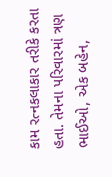કામ રત્નકલાકાર તરીકે કરતા હતા. તેમના પરિવારમાં ત્રણ ભાઈઓ, એક બહેન,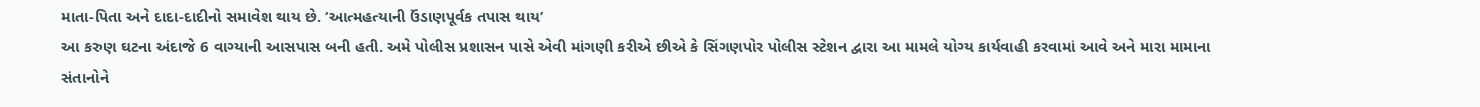માતા-પિતા અને દાદા-દાદીનો સમાવેશ થાય છે. ‘આત્મહત્યાની ઉંડાણપૂર્વક તપાસ થાય’
આ કરુણ ઘટના અંદાજે 6 વાગ્યાની આસપાસ બની હતી. અમે પોલીસ પ્રશાસન પાસે એવી માંગણી કરીએ છીએ કે સિંગણપોર પોલીસ સ્ટેશન દ્વારા આ મામલે યોગ્ય કાર્યવાહી કરવામાં આવે અને મારા મામાના સંતાનોને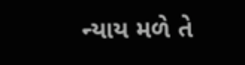ન્યાય મળે તે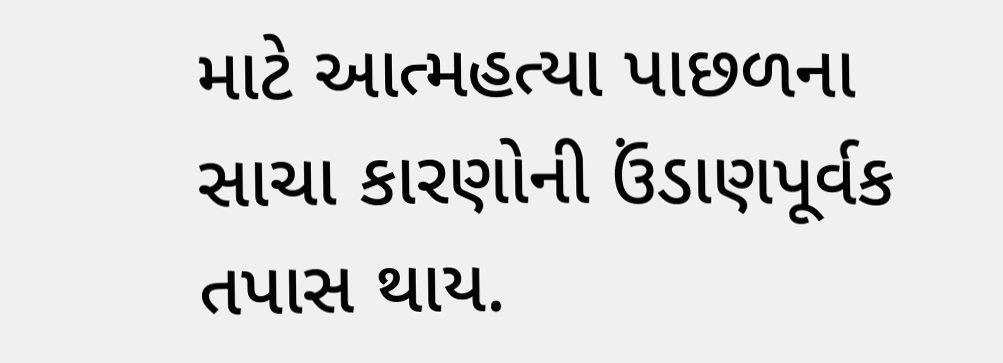માટે આત્મહત્યા પાછળના સાચા કારણોની ઉંડાણપૂર્વક તપાસ થાય.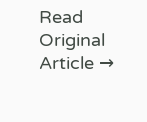Read Original Article →